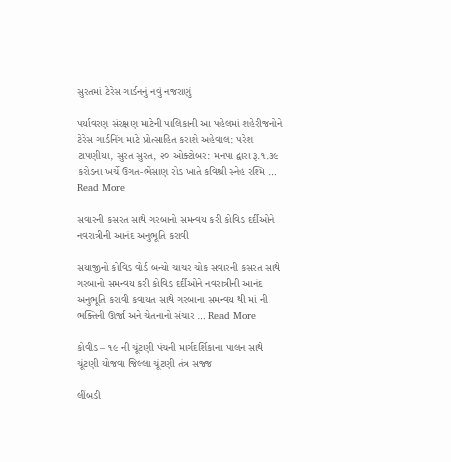સુરતમાં ટેરેસ ગાર્ડનનું નવું નજરાણું

પર્યાવરણ સંરક્ષણ માટેની પાલિકાની આ પહેલમાં શહેરીજનોને ટેરેસ ગાર્ડનિંગ માટે પ્રોત્સાહિત કરાશે અહેવાલ: પરેશ ટાપણીયા, સુરત સુરત, ૨૦ ઓક્ટોબર: મનપા દ્વારા રૂ.૧.૩૯ કરોડના ખર્ચે ઉગત-ભેંસાણ રોડ ખાતે કવિશ્રી સ્નેહ રશ્મિ … Read More

સવારની કસરત સાથે ગરબાનો સમન્વય કરી કોવિડ દર્દીઓને નવરાત્રીની આનંદ અનુભૂતિ કરાવી

સયાજીનો કોવિડ વોર્ડ બન્યો ચાચર ચોક સવારની કસરત સાથે ગરબાનો સમન્વય કરી કોવિડ દર્દીઓને નવરાત્રીની આનંદ અનુભૂતિ કરાવી કવાયત સાથે ગરબાના સમન્વય થી માં ની ભક્તિની ઊર્જા અને ચેતનાનો સંચાર … Read More

કોવીડ – ૧૯ ની ચૂંટણી પંચની માર્ગદર્શિકાના પાલન સાથે ચૂંટણી યોજવા જિલ્લા ચૂંટણી તંત્ર સજ્જ

લીંબડી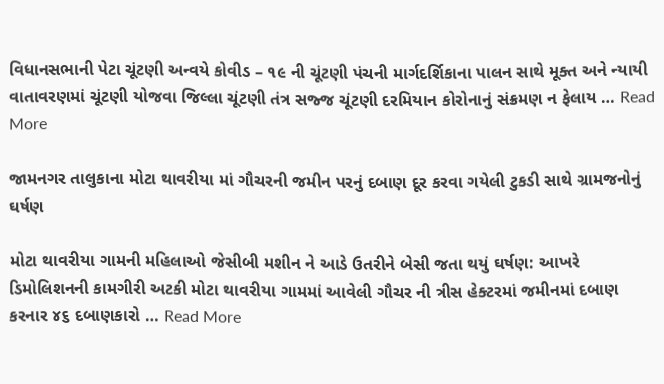વિધાનસભાની પેટા ચૂંટણી અન્વયે કોવીડ – ૧૯ ની ચૂંટણી પંચની માર્ગદર્શિકાના પાલન સાથે મૂક્ત અને ન્યાયી વાતાવરણમાં ચૂંટણી યોજવા જિલ્લા ચૂંટણી તંત્ર સજ્જ ચૂંટણી દરમિયાન કોરોનાનું સંક્રમણ ન ફેલાય … Read More

જામનગર તાલુકાના મોટા થાવરીયા માં ગૌચરની જમીન પરનું દબાણ દૂર કરવા ગયેલી ટુકડી સાથે ગ્રામજનોનું ઘર્ષણ

મોટા થાવરીયા ગામની મહિલાઓ જેસીબી મશીન ને આડે ઉતરીને બેસી જતા થયું ઘર્ષણ: આખરે ડિમોલિશનની કામગીરી અટકી મોટા થાવરીયા ગામમાં આવેલી ગૌચર ની ત્રીસ હેક્ટરમાં જમીનમાં દબાણ કરનાર ૪૬ દબાણકારો … Read More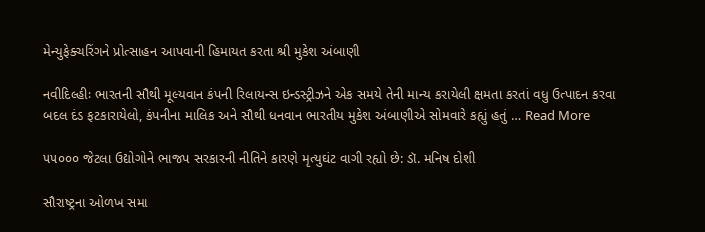મેન્યુફેક્ચરિંગને પ્રોત્સાહન આપવાની હિમાયત કરતા શ્રી મુકેશ અંબાણી

નવીદિલ્હીઃ ભારતની સૌથી મૂલ્યવાન કંપની રિલાયન્સ ઇન્ડસ્ટ્રીઝને એક સમયે તેની માન્ય કરાયેલી ક્ષમતા કરતાં વધુ ઉત્પાદન કરવા બદલ દંડ ફટકારાયેલો, કંપનીના માલિક અને સૌથી ધનવાન ભારતીય મુકેશ અંબાણીએ સોમવારે કહ્યું હતું … Read More

૫૫૦૦૦ જેટલા ઉદ્યોગોને ભાજપ સરકારની નીતિને કારણે મૃત્યુઘંટ વાગી રહ્યો છે: ડૉ. મનિષ દોશી

સૌરાષ્ટ્રના ઓળખ સમા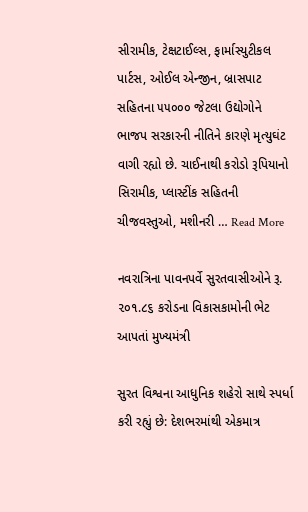સીરામીક, ટેક્ષટાઈલ્સ, ફાર્માસ્યુટીકલ પાર્ટસ, ઓઈલ એન્જીન, બ્રાસપાટ સહિતના ૫૫૦૦૦ જેટલા ઉદ્યોગોને ભાજપ સરકારની નીતિને કારણે મૃત્યુઘંટ વાગી રહ્યો છે. ચાઈનાથી કરોડો રૂપિયાનો સિરામીક, પ્લાસ્ટીંક સહિતની ચીજવસ્તુઓ, મશીનરી … Read More

નવરાત્રિના પાવનપર્વે સુરતવાસીઓને રૂ. ૨૦૧.૮૬ કરોડના વિકાસકામોની ભેટ આપતાં મુખ્યમંત્રી

સુરત વિશ્વના આધુનિક શહેરો સાથે સ્પર્ધા કરી રહ્યું છે: દેશભરમાંથી એકમાત્ર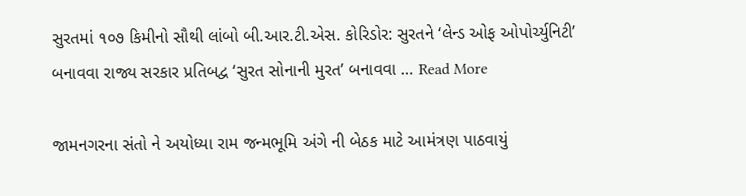સુરતમાં ૧૦૭ કિમીનો સૌથી લાંબો બી.આર.ટી.એસ. કોરિડોર: સુરતને ‘લેન્ડ ઓફ ઓપોર્ચ્યુનિટી’ બનાવવા રાજ્ય સરકાર પ્રતિબદ્વ ‘સુરત સોનાની મુરત’ બનાવવા … Read More

જામનગરના સંતો ને અયોધ્યા રામ જન્મભૂમિ અંગે ની બેઠક માટે આમંત્રણ પાઠવાયું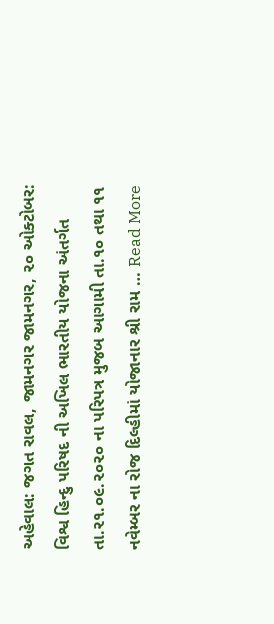અહેવાલ: જગત રાવલ, જામનગર જામનગર, ૨૦ ઓક્ટોબર: વિશ્વ હિન્દુ પરિષદ ની અખિલ ભારતીય યોજના અંતર્ગત તા.૨૧.૦૯.૨૦૨૦ ના પરિપત્ર મુજબ આગામી તા.૧૦ તથા ૧૧ નવેમ્બર ના રોજ દિલ્હીમાં યોજાનાર શ્રી રામ … Read More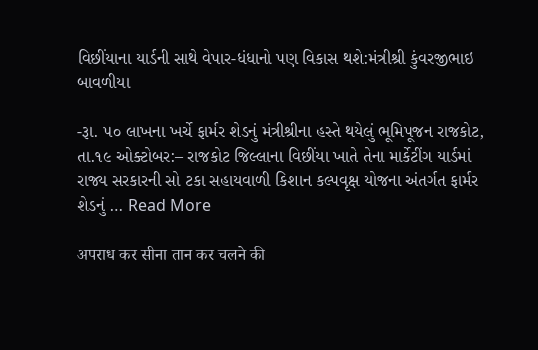વિછીંયાના યાર્ડની સાથે વેપાર-ધંધાનો પણ વિકાસ થશે:મંત્રીશ્રી કુંવરજીભાઇ બાવળીયા

-રૂા. ૫૦ લાખના ખર્ચે ફાર્મર શેડનું મંત્રીશ્રીના હસ્તે થયેલું ભૂમિપૂજન રાજકોટ, તા.૧૯ ઓક્ટોબર:– રાજકોટ જિલ્લાના વિછીંયા ખાતે તેના માર્કેટીંગ યાર્ડમાં રાજ્ય સરકારની સો ટકા સહાયવાળી કિશાન કલ્પવૃક્ષ યોજના અંતર્ગત ફાર્મર શેડનું … Read More

अपराध कर सीना तान कर चलने की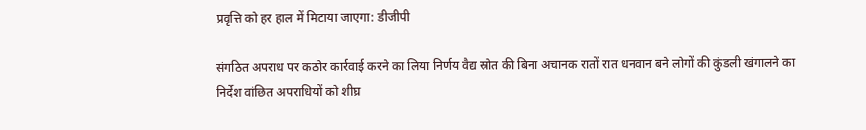प्रवृत्ति को हर हाल में मिटाया जाएगा: डीजीपी

संगठित अपराध पर कठोर कार्रवाई करने का लिया निर्णय वैद्य स्रोत की बिना अचानक रातों रात धनवान बने लोगों की कुंडली खंगालने का निर्देश वांछित अपराधियों को शीघ्र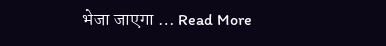भेजा जाएगा … Read More